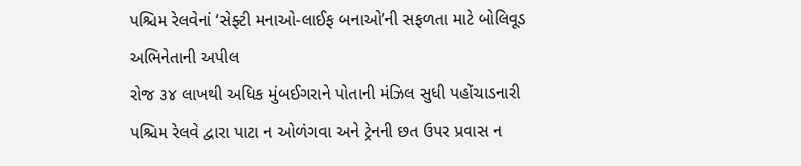પશ્ચિમ રેલવેનાં ‘સેફ્ટી મનાઓ-લાઈફ બનાઓ’ની સફળતા માટે બોલિવૂડ અભિનેતાની અપીલ
રોજ ૩૪ લાખથી અધિક મુંબઈગરાને પોતાની મંઝિલ સુધી પહોંચાડનારી પશ્ચિમ રેલવે દ્વારા પાટા ન ઓળંગવા અને ટ્રેનની છત ઉપર પ્રવાસ ન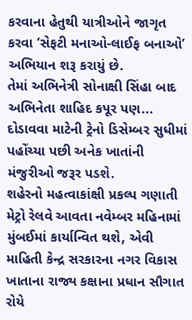કરવાના હેતુથી યાત્રીઓને જાગૃત કરવા ‘સેફટી મનાઓ-લાઈફ બનાઓ’ અભિયાન શરૂ કરાયું છે.
તેમાં અભિનેત્રી સોનાક્ષી સિંહા બાદ અભિનેતા શાહિદ કપૂર પણ...
દોડાવવા માટેની ટ્રેનો ડિસેમ્બર સુધીમાં પહોંચ્યા પછી અનેક ખાતાંની મંજુરીઓ જરૂર પડશે.
શહેરનો મહત્વાકાંક્ષી પ્રકલ્પ ગણાતી મેટ્રો રેલવે આવતા નવેમ્બર મહિનામાં મુંબઈમાં કાર્યાન્વિત થશે, એવી માહિતી કેન્દ્ર સરકારના નગર વિકાસ ખાતાના રાજ્ય કક્ષાના પ્રધાન સૌગાત રોયે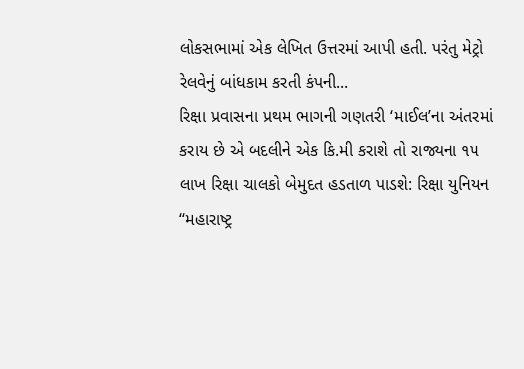લોકસભામાં એક લેખિત ઉત્તરમાં આપી હતી. પરંતુ મેટ્રો રેલવેનું બાંધકામ કરતી કંપની...
રિક્ષા પ્રવાસના પ્રથમ ભાગની ગણતરી ‘માઈલ’ના અંતરમાં કરાય છે એ બદલીને એક કિ.મી કરાશે તો રાજ્યના ૧૫ લાખ રિક્ષા ચાલકો બેમુદત હડતાળ પાડશે: રિક્ષા યુનિયન
‘‘મહારાષ્ટ્ર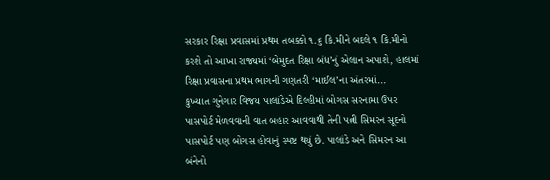સરકાર રિક્ષા પ્રવાસમાં પ્રથમ તબક્કો ૧.૬ કિ.મીને બદલે ૧ કિ.મીનો કરશે તો આખા રાજ્યમાં ‘બેમુદત રિક્ષા બંધ’નું એલાન અપાશે, હાલમાં રિક્ષા પ્રવાસના પ્રથમ ભાગની ગણતરી ‘માઈલ’ના અંતરમાં...
કુખ્યાત ગુનેગાર વિજય પાલાંડેએ દિલ્હીમાં બોગસ સરનામા ઉપર પાસપોર્ટ મેળવવાની વાત બહાર આવવાથી તેની પત્ની સિમરન સૂદનો પાસપોર્ટ પણ બોગસ હોવાનું સ્પષ્ટ થયું છે. પાલાંડે અને સિમરન આ બંનેનો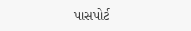પાસપોર્ટ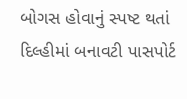બોગસ હોવાનું સ્પષ્ટ થતાં દિલ્હીમાં બનાવટી પાસપોર્ટ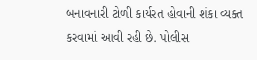બનાવનારી ટોળી કાર્યરત હોવાની શંકા વ્યક્ત કરવામાં આવી રહી છે. પોલીસ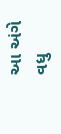આ અંગે વધુ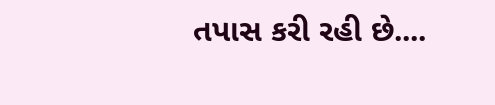તપાસ કરી રહી છે....